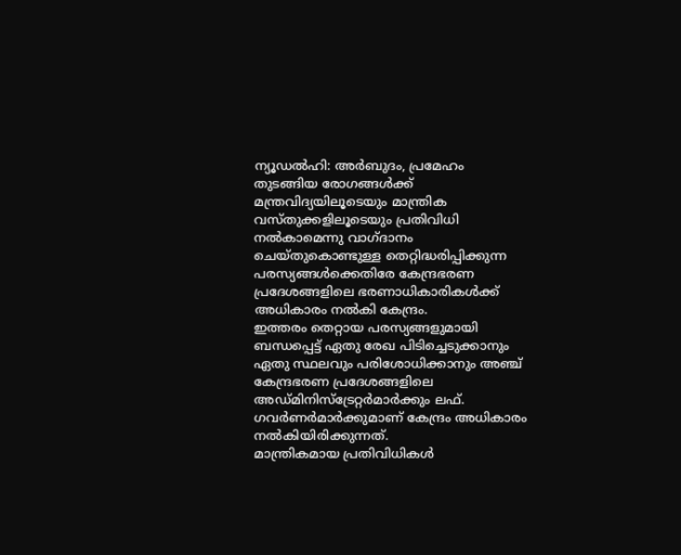ന്യൂഡൽഹി: അർബുദം, പ്രമേഹം തുടങ്ങിയ രോഗങ്ങൾക്ക് മന്ത്രവിദ്യയിലൂടെയും മാന്ത്രിക വസ്തുക്കളിലൂടെയും പ്രതിവിധി നൽകാമെന്നു വാഗ്ദാനം ചെയ്തുകൊണ്ടുള്ള തെറ്റിദ്ധരിപ്പിക്കുന്ന പരസ്യങ്ങൾക്കെതിരേ കേന്ദ്രഭരണ പ്രദേശങ്ങളിലെ ഭരണാധികാരികൾക്ക് അധികാരം നൽകി കേന്ദ്രം.
ഇത്തരം തെറ്റായ പരസ്യങ്ങളുമായി ബന്ധപ്പെട്ട് ഏതു രേഖ പിടിച്ചെടുക്കാനും ഏതു സ്ഥലവും പരിശോധിക്കാനും അഞ്ച് കേന്ദ്രഭരണ പ്രദേശങ്ങളിലെ അഡ്മിനിസ്ട്രേറ്റർമാർക്കും ലഫ്. ഗവർണർമാർക്കുമാണ് കേന്ദ്രം അധികാരം നൽകിയിരിക്കുന്നത്.
മാന്ത്രികമായ പ്രതിവിധികൾ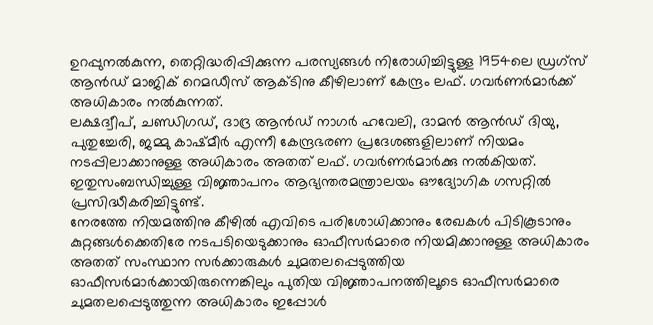ഉറപ്പുനൽകുന്ന, തെറ്റിദ്ധരിപ്പിക്കുന്ന പരസ്യങ്ങൾ നിരോധിച്ചിട്ടുള്ള 1954ലെ ഡ്രഗ്സ് ആൻഡ് മാജിക് റെമഡീസ് ആക്ടിനു കീഴിലാണ് കേന്ദ്രം ലഫ്. ഗവർണർമാർക്ക് അധികാരം നൽകുന്നത്.
ലക്ഷദ്വീപ്, ചണ്ഡിഗഡ്, ദാദ്ര ആൻഡ് നാഗർ ഹവേലി, ദാമൻ ആൻഡ് ദിയു, പുതുച്ചേരി, ജമ്മു കാഷ്മീർ എന്നീ കേന്ദ്രഭരണ പ്രദേശങ്ങളിലാണ് നിയമം നടപ്പിലാക്കാനുള്ള അധികാരം അതത് ലഫ്. ഗവർണർമാർക്കു നൽകിയത്. ഇതുസംബന്ധിച്ചുള്ള വിജ്ഞാപനം ആഭ്യന്തരമന്ത്രാലയം ഔദ്യോഗിക ഗസറ്റിൽ പ്രസിദ്ധീകരിച്ചിട്ടുണ്ട്.
നേരത്തേ നിയമത്തിനു കീഴിൽ എവിടെ പരിശോധിക്കാനും രേഖകൾ പിടികൂടാനും കുറ്റങ്ങൾക്കെതിരേ നടപടിയെടുക്കാനും ഓഫീസർമാരെ നിയമിക്കാനുള്ള അധികാരം അതത് സംസ്ഥാന സർക്കാരുകൾ ചുമതലപ്പെടുത്തിയ ഓഫീസർമാർക്കായിരുന്നെങ്കിലും പുതിയ വിജ്ഞാപനത്തിലൂടെ ഓഫീസർമാരെ ചുമതലപ്പെടുത്തുന്ന അധികാരം ഇപ്പോൾ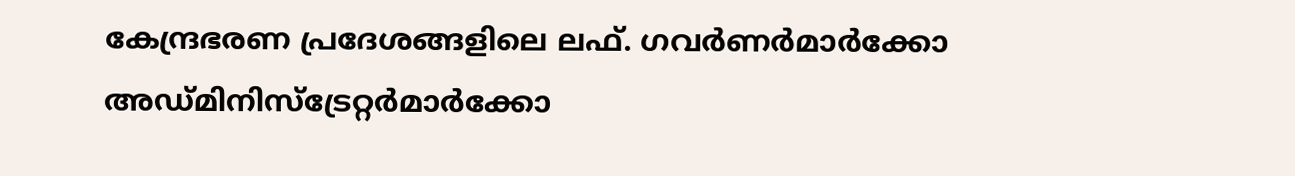കേന്ദ്രഭരണ പ്രദേശങ്ങളിലെ ലഫ്. ഗവർണർമാർക്കോ അഡ്മിനിസ്ട്രേറ്റർമാർക്കോ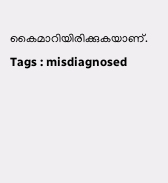കൈമാറിയിരിക്കുകയാണ്.
Tags : misdiagnosed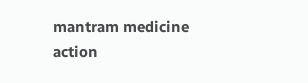mantram medicine action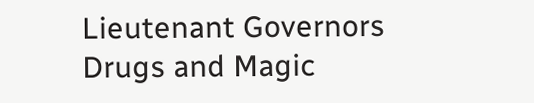Lieutenant Governors Drugs and Magic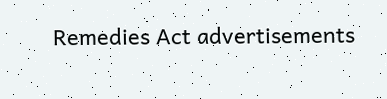Remedies Act advertisements